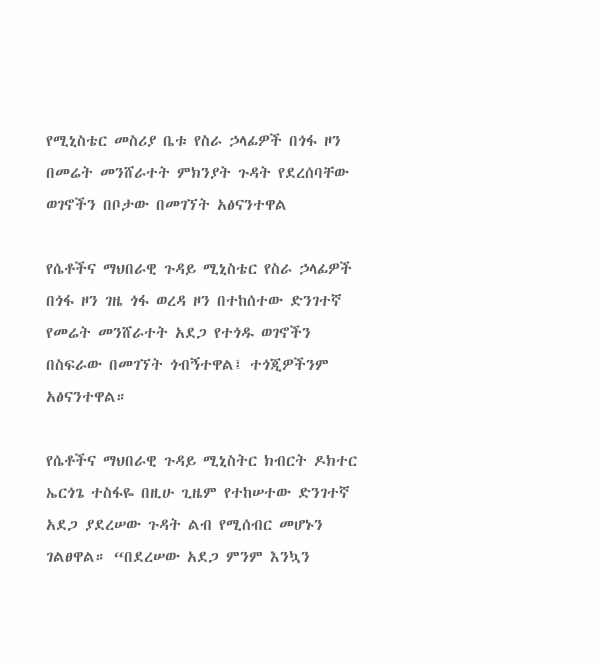የሚኒስቴር መስሪያ ቤቱ የስራ ኃላፊዎች በጎፋ ዞን በመሬት መንሸራተት ምክንያት ጉዳት የደረሰባቸው ወገኖችን በቦታው በመገኘት አፅናንተዋል

የሴቶችና ማህበራዊ ጉዳይ ሚኒስቴር የስራ ኃላፊዎች በጎፋ ዞን ገዜ ጎፋ ወረዳ ዞን በተከሰተው ድንገተኛ የመሬት መንሸራተት አደጋ የተጎዱ ወገኖችን በስፍራው በመገኘት ጎብኝተዋል፤ ተጎጂዎችንም አፅናንተዋል።

የሴቶችና ማህበራዊ ጉዳይ ሚኒስትር ክብርት ዶክተር ኤርጎጌ ተስፋዬ በዚሁ ጊዜም የተከሠተው ድንገተኛ አደጋ ያደረሠው ጉዳት ልብ የሚሰብር መሆኑን ገልፀዋል። “በደረሠው አደጋ ምንም እንኳን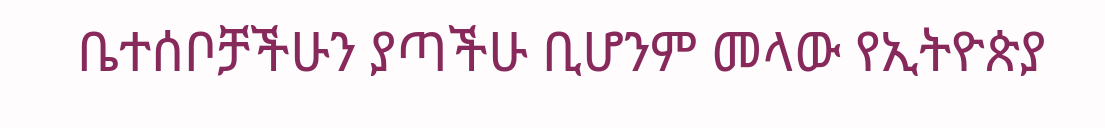ቤተሰቦቻችሁን ያጣችሁ ቢሆንም መላው የኢትዮጵያ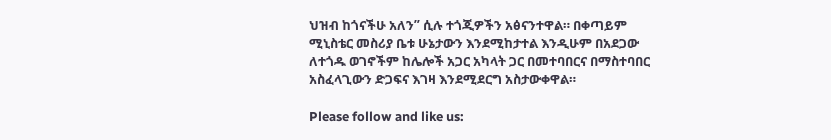ህዝብ ከጎናችሁ አለን” ሲሉ ተጎጂዎችን አፅናንተዋል። በቀጣይም ሚኒስቴር መስሪያ ቤቱ ሁኔታውን እንደሚከታተል እንዲሁም በአደጋው ለተጎዱ ወገኖችም ከሌሎች አጋር አካላት ጋር በመተባበርና በማስተባበር አስፈላጊውን ድጋፍና እገዛ እንደሚደርግ አስታውቀዋል።

Please follow and like us: